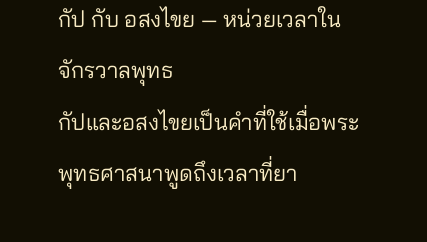กัป กับ อสงไขย — หน่วยเวลาในจักรวาลพุทธ
กัปและอสงไขยเป็นคำที่ใช้เมื่อพระพุทธศาสนาพูดถึงเวลาที่ยา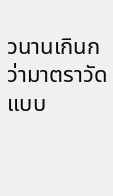วนานเกินกว่ามาตราวัดแบบ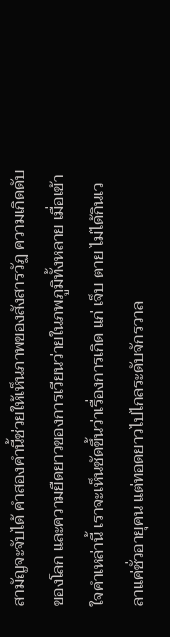สามัญจะจับได้ คำสองคำนี้ช่วยให้เห็นภาพของสังสารวัฏ ความเกิดดับของโลก และความยืดยาวของการเวียนว่ายในภพภูมิทั้งหลาย เมื่อเข้าใจคำเหล่านี้ เราจะเห็นชัดขึ้นว่าเรื่องการเกิด แก่ เจ็บ ตาย ไม่ได้กินเวลาแค่ชั่วอายุคน แต่ทอดยาวไปไกลระดับจักรวาล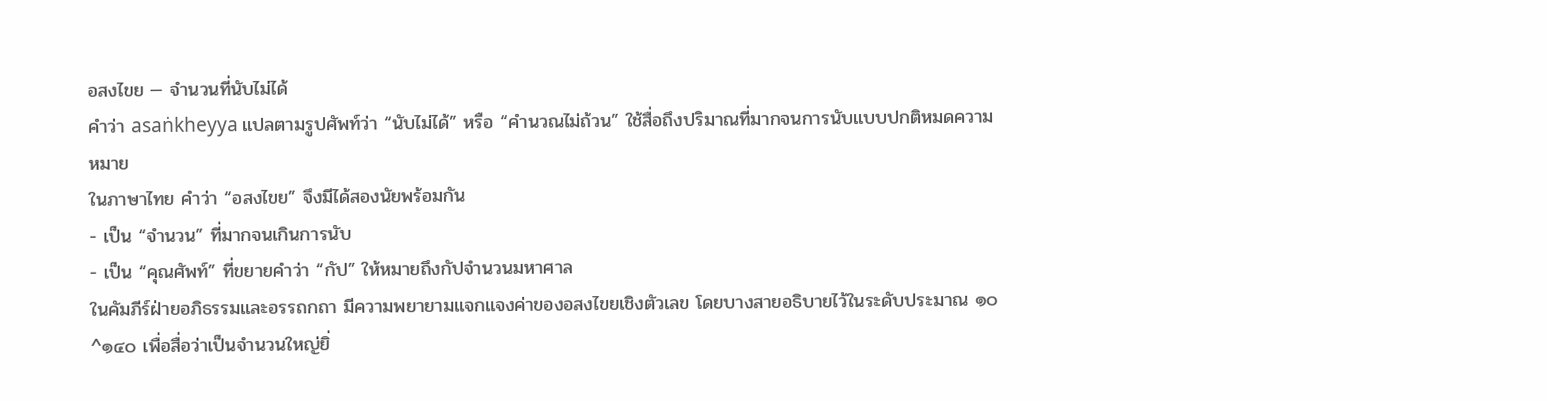อสงไขย — จำนวนที่นับไม่ได้
คำว่า asaṅkheyya แปลตามรูปศัพท์ว่า “นับไม่ได้” หรือ “คำนวณไม่ถ้วน” ใช้สื่อถึงปริมาณที่มากจนการนับแบบปกติหมดความหมาย
ในภาษาไทย คำว่า “อสงไขย” จึงมีได้สองนัยพร้อมกัน
- เป็น “จำนวน” ที่มากจนเกินการนับ
- เป็น “คุณศัพท์” ที่ขยายคำว่า “กัป” ให้หมายถึงกัปจำนวนมหาศาล
ในคัมภีร์ฝ่ายอภิธรรมและอรรถกถา มีความพยายามแจกแจงค่าของอสงไขยเชิงตัวเลข โดยบางสายอธิบายไว้ในระดับประมาณ ๑๐^๑๔๐ เพื่อสื่อว่าเป็นจำนวนใหญ่ยิ่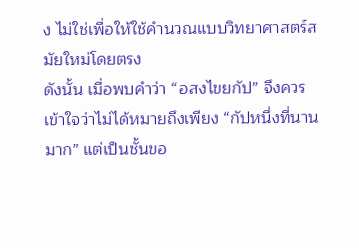ง ไม่ใช่เพื่อให้ใช้คำนวณแบบวิทยาศาสตร์สมัยใหม่โดยตรง
ดังนั้น เมื่อพบคำว่า “อสงไขยกัป” จึงควรเข้าใจว่าไม่ได้หมายถึงเพียง “กัปหนึ่งที่นานมาก” แต่เป็นชั้นขอ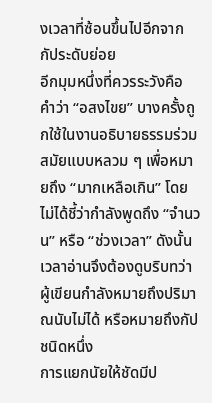งเวลาที่ซ้อนขึ้นไปอีกจากกัประดับย่อย
อีกมุมหนึ่งที่ควรระวังคือ คำว่า “อสงไขย” บางครั้งถูกใช้ในงานอธิบายธรรมร่วมสมัยแบบหลวม ๆ เพื่อหมายถึง “มากเหลือเกิน” โดยไม่ได้ชี้ว่ากำลังพูดถึง “จำนวน” หรือ “ช่วงเวลา” ดังนั้นเวลาอ่านจึงต้องดูบริบทว่า ผู้เขียนกำลังหมายถึงปริมาณนับไม่ได้ หรือหมายถึงกัปชนิดหนึ่ง
การแยกนัยให้ชัดมีป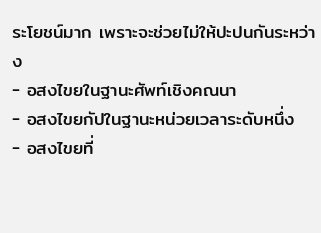ระโยชน์มาก เพราะจะช่วยไม่ให้ปะปนกันระหว่าง
- อสงไขยในฐานะศัพท์เชิงคณนา
- อสงไขยกัปในฐานะหน่วยเวลาระดับหนึ่ง
- อสงไขยที่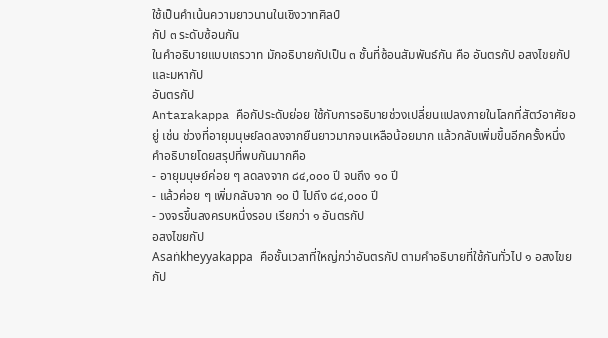ใช้เป็นคำเน้นความยาวนานในเชิงวาทศิลป์
กัป ๓ ระดับซ้อนกัน
ในคำอธิบายแบบเถรวาท มักอธิบายกัปเป็น ๓ ชั้นที่ซ้อนสัมพันธ์กัน คือ อันตรกัป อสงไขยกัป และมหากัป
อันตรกัป
Antarakappa คือกัประดับย่อย ใช้กับการอธิบายช่วงเปลี่ยนแปลงภายในโลกที่สัตว์อาศัยอยู่ เช่น ช่วงที่อายุมนุษย์ลดลงจากยืนยาวมากจนเหลือน้อยมาก แล้วกลับเพิ่มขึ้นอีกครั้งหนึ่ง
คำอธิบายโดยสรุปที่พบกันมากคือ
- อายุมนุษย์ค่อย ๆ ลดลงจาก ๘๔,๐๐๐ ปี จนถึง ๑๐ ปี
- แล้วค่อย ๆ เพิ่มกลับจาก ๑๐ ปี ไปถึง ๘๔,๐๐๐ ปี
- วงจรขึ้นลงครบหนึ่งรอบ เรียกว่า ๑ อันตรกัป
อสงไขยกัป
Asaṅkheyyakappa คือชั้นเวลาที่ใหญ่กว่าอันตรกัป ตามคำอธิบายที่ใช้กันทั่วไป ๑ อสงไขยกัป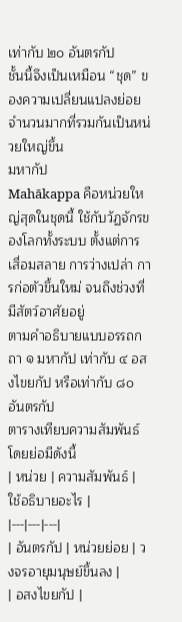เท่ากับ ๒๐ อันตรกัป
ชั้นนี้จึงเป็นเหมือน “ชุด” ของความเปลี่ยนแปลงย่อยจำนวนมากที่รวมกันเป็นหน่วยใหญ่ขึ้น
มหากัป
Mahākappa คือหน่วยใหญ่สุดในชุดนี้ ใช้กับวัฏจักรของโลกทั้งระบบ ตั้งแต่การเสื่อมสลาย การว่างเปล่า การก่อตัวขึ้นใหม่ จนถึงช่วงที่มีสัตว์อาศัยอยู่
ตามคำอธิบายแบบอรรถกถา ๑ มหากัป เท่ากับ ๔ อสงไขยกัป หรือเท่ากับ ๘๐ อันตรกัป
ตารางเทียบความสัมพันธ์โดยย่อมีดังนี้
| หน่วย | ความสัมพันธ์ | ใช้อธิบายอะไร |
|---|---|---|
| อันตรกัป | หน่วยย่อย | วงจรอายุมนุษย์ขึ้นลง |
| อสงไขยกัป |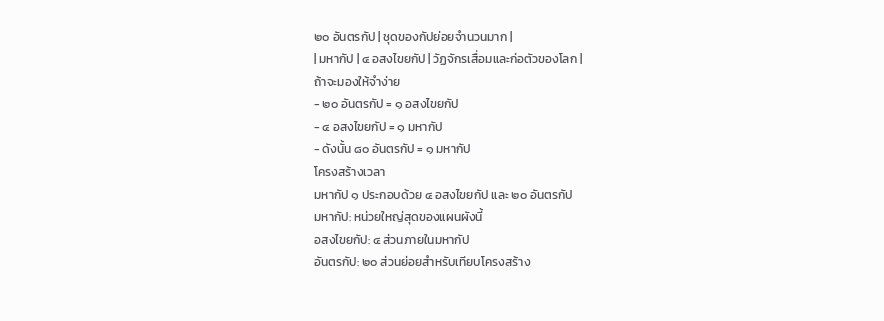๒๐ อันตรกัป | ชุดของกัปย่อยจำนวนมาก |
| มหากัป | ๔ อสงไขยกัป | วัฏจักรเสื่อมและก่อตัวของโลก |
ถ้าจะมองให้จำง่าย
- ๒๐ อันตรกัป = ๑ อสงไขยกัป
- ๔ อสงไขยกัป = ๑ มหากัป
- ดังนั้น ๘๐ อันตรกัป = ๑ มหากัป
โครงสร้างเวลา
มหากัป ๑ ประกอบด้วย ๔ อสงไขยกัป และ ๒๐ อันตรกัป
มหากัป: หน่วยใหญ่สุดของแผนผังนี้
อสงไขยกัป: ๔ ส่วนภายในมหากัป
อันตรกัป: ๒๐ ส่วนย่อยสำหรับเทียบโครงสร้าง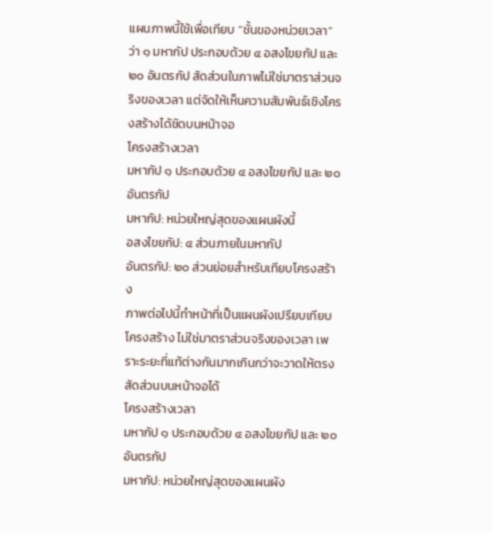แผนภาพนี้ใช้เพื่อเทียบ “ชั้นของหน่วยเวลา” ว่า ๑ มหากัป ประกอบด้วย ๔ อสงไขยกัป และ ๒๐ อันตรกัป สัดส่วนในภาพไม่ใช่มาตราส่วนจริงของเวลา แต่จัดให้เห็นความสัมพันธ์เชิงโครงสร้างได้ชัดบนหน้าจอ
โครงสร้างเวลา
มหากัป ๑ ประกอบด้วย ๔ อสงไขยกัป และ ๒๐ อันตรกัป
มหากัป: หน่วยใหญ่สุดของแผนผังนี้
อสงไขยกัป: ๔ ส่วนภายในมหากัป
อันตรกัป: ๒๐ ส่วนย่อยสำหรับเทียบโครงสร้าง
ภาพต่อไปนี้ทำหน้าที่เป็นแผนผังเปรียบเทียบโครงสร้าง ไม่ใช่มาตราส่วนจริงของเวลา เพราะระยะที่แท้ต่างกันมากเกินกว่าจะวาดให้ตรงสัดส่วนบนหน้าจอได้
โครงสร้างเวลา
มหากัป ๑ ประกอบด้วย ๔ อสงไขยกัป และ ๒๐ อันตรกัป
มหากัป: หน่วยใหญ่สุดของแผนผัง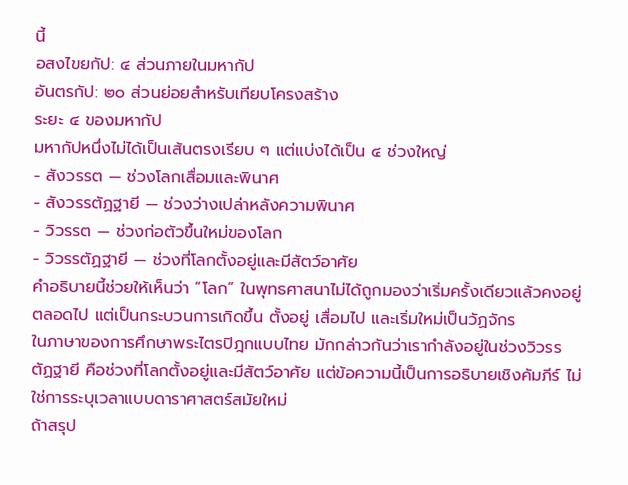นี้
อสงไขยกัป: ๔ ส่วนภายในมหากัป
อันตรกัป: ๒๐ ส่วนย่อยสำหรับเทียบโครงสร้าง
ระยะ ๔ ของมหากัป
มหากัปหนึ่งไม่ได้เป็นเส้นตรงเรียบ ๆ แต่แบ่งได้เป็น ๔ ช่วงใหญ่
- สังวรรต — ช่วงโลกเสื่อมและพินาศ
- สังวรรตัฏฐายี — ช่วงว่างเปล่าหลังความพินาศ
- วิวรรต — ช่วงก่อตัวขึ้นใหม่ของโลก
- วิวรรตัฏฐายี — ช่วงที่โลกตั้งอยู่และมีสัตว์อาศัย
คำอธิบายนี้ช่วยให้เห็นว่า “โลก” ในพุทธศาสนาไม่ได้ถูกมองว่าเริ่มครั้งเดียวแล้วคงอยู่ตลอดไป แต่เป็นกระบวนการเกิดขึ้น ตั้งอยู่ เสื่อมไป และเริ่มใหม่เป็นวัฏจักร
ในภาษาของการศึกษาพระไตรปิฎกแบบไทย มักกล่าวกันว่าเรากำลังอยู่ในช่วงวิวรรตัฏฐายี คือช่วงที่โลกตั้งอยู่และมีสัตว์อาศัย แต่ข้อความนี้เป็นการอธิบายเชิงคัมภีร์ ไม่ใช่การระบุเวลาแบบดาราศาสตร์สมัยใหม่
ถ้าสรุป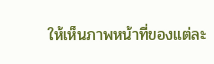ให้เห็นภาพหน้าที่ของแต่ละ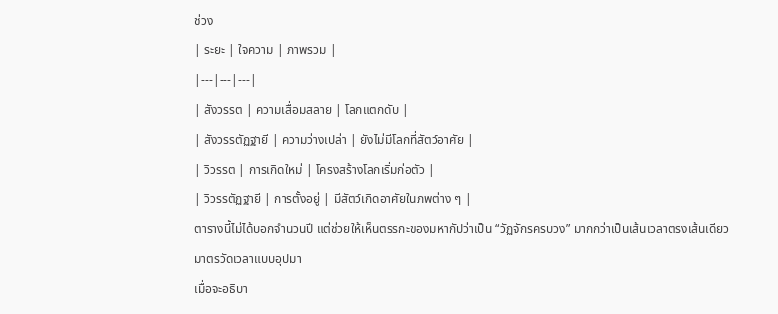ช่วง
| ระยะ | ใจความ | ภาพรวม |
|---|---|---|
| สังวรรต | ความเสื่อมสลาย | โลกแตกดับ |
| สังวรรตัฏฐายี | ความว่างเปล่า | ยังไม่มีโลกที่สัตว์อาศัย |
| วิวรรต | การเกิดใหม่ | โครงสร้างโลกเริ่มก่อตัว |
| วิวรรตัฏฐายี | การตั้งอยู่ | มีสัตว์เกิดอาศัยในภพต่าง ๆ |
ตารางนี้ไม่ได้บอกจำนวนปี แต่ช่วยให้เห็นตรรกะของมหากัปว่าเป็น “วัฏจักรครบวง” มากกว่าเป็นเส้นเวลาตรงเส้นเดียว
มาตรวัดเวลาแบบอุปมา
เมื่อจะอธิบา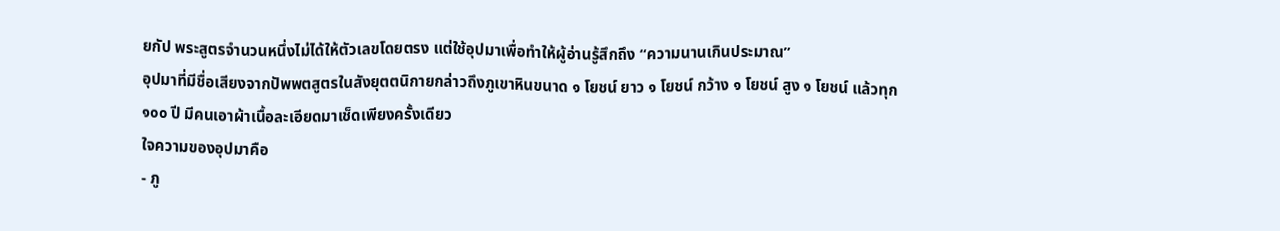ยกัป พระสูตรจำนวนหนึ่งไม่ได้ให้ตัวเลขโดยตรง แต่ใช้อุปมาเพื่อทำให้ผู้อ่านรู้สึกถึง “ความนานเกินประมาณ”
อุปมาที่มีชื่อเสียงจากปัพพตสูตรในสังยุตตนิกายกล่าวถึงภูเขาหินขนาด ๑ โยชน์ ยาว ๑ โยชน์ กว้าง ๑ โยชน์ สูง ๑ โยชน์ แล้วทุก ๑๐๐ ปี มีคนเอาผ้าเนื้อละเอียดมาเช็ดเพียงครั้งเดียว
ใจความของอุปมาคือ
- ภู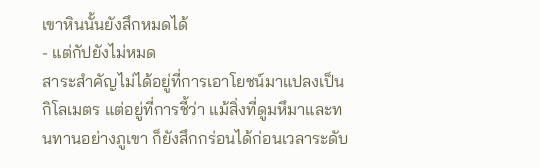เขาหินนั้นยังสึกหมดได้
- แต่กัปยังไม่หมด
สาระสำคัญไม่ได้อยู่ที่การเอาโยชน์มาแปลงเป็นกิโลเมตร แต่อยู่ที่การชี้ว่า แม้สิ่งที่ดูมหึมาและทนทานอย่างภูเขา ก็ยังสึกกร่อนได้ก่อนเวลาระดับ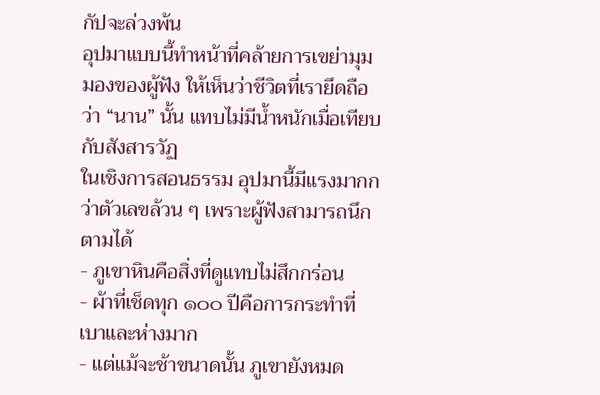กัปจะล่วงพ้น
อุปมาแบบนี้ทำหน้าที่คล้ายการเขย่ามุมมองของผู้ฟัง ให้เห็นว่าชีวิตที่เรายึดถือว่า “นาน” นั้น แทบไม่มีน้ำหนักเมื่อเทียบกับสังสารวัฏ
ในเชิงการสอนธรรม อุปมานี้มีแรงมากกว่าตัวเลขล้วน ๆ เพราะผู้ฟังสามารถนึกตามได้
- ภูเขาหินคือสิ่งที่ดูแทบไม่สึกกร่อน
- ผ้าที่เช็ดทุก ๑๐๐ ปีคือการกระทำที่เบาและห่างมาก
- แต่แม้จะช้าขนาดนั้น ภูเขายังหมด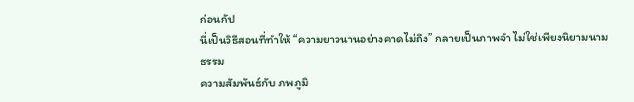ก่อนกัป
นี่เป็นวิธีสอนที่ทำให้ “ความยาวนานอย่างคาดไม่ถึง” กลายเป็นภาพจำ ไม่ใช่เพียงนิยามนามธรรม
ความสัมพันธ์กับ ภพภูมิ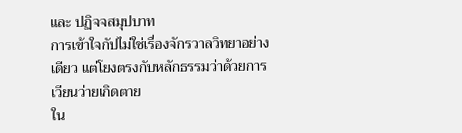และ ปฏิจจสมุปบาท
การเข้าใจกัปไม่ใช่เรื่องจักรวาลวิทยาอย่างเดียว แต่โยงตรงกับหลักธรรมว่าด้วยการเวียนว่ายเกิดตาย
ใน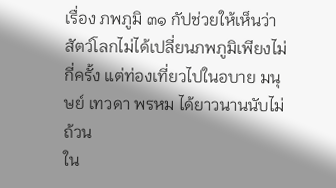เรื่อง ภพภูมิ ๓๑ กัปช่วยให้เห็นว่า สัตว์โลกไม่ได้เปลี่ยนภพภูมิเพียงไม่กี่ครั้ง แต่ท่องเที่ยวไปในอบาย มนุษย์ เทวดา พรหม ได้ยาวนานนับไม่ถ้วน
ใน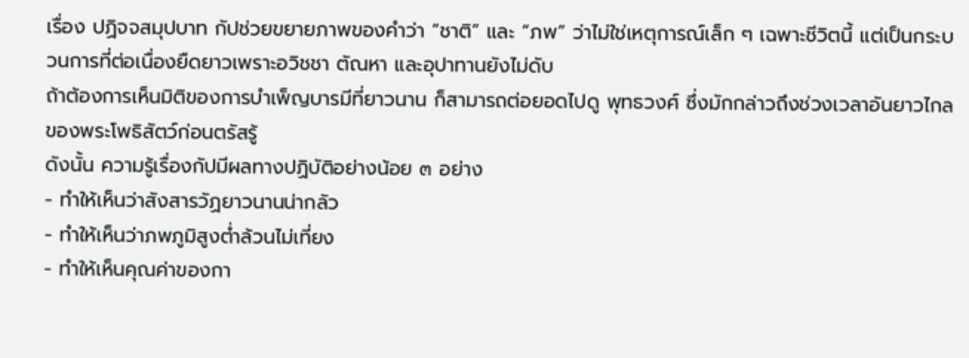เรื่อง ปฏิจจสมุปบาท กัปช่วยขยายภาพของคำว่า “ชาติ” และ “ภพ” ว่าไม่ใช่เหตุการณ์เล็ก ๆ เฉพาะชีวิตนี้ แต่เป็นกระบวนการที่ต่อเนื่องยืดยาวเพราะอวิชชา ตัณหา และอุปาทานยังไม่ดับ
ถ้าต้องการเห็นมิติของการบำเพ็ญบารมีที่ยาวนาน ก็สามารถต่อยอดไปดู พุทธวงศ์ ซึ่งมักกล่าวถึงช่วงเวลาอันยาวไกลของพระโพธิสัตว์ก่อนตรัสรู้
ดังนั้น ความรู้เรื่องกัปมีผลทางปฏิบัติอย่างน้อย ๓ อย่าง
- ทำให้เห็นว่าสังสารวัฏยาวนานน่ากลัว
- ทำให้เห็นว่าภพภูมิสูงต่ำล้วนไม่เที่ยง
- ทำให้เห็นคุณค่าของกา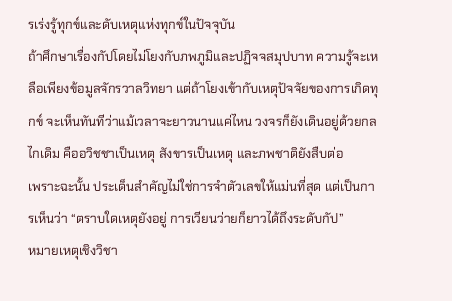รเร่งรู้ทุกข์และดับเหตุแห่งทุกข์ในปัจจุบัน
ถ้าศึกษาเรื่องกัปโดยไม่โยงกับภพภูมิและปฏิจจสมุปบาท ความรู้จะเหลือเพียงข้อมูลจักรวาลวิทยา แต่ถ้าโยงเข้ากับเหตุปัจจัยของการเกิดทุกข์ จะเห็นทันทีว่าแม้เวลาจะยาวนานแค่ไหน วงจรก็ยังเดินอยู่ด้วยกลไกเดิม คืออวิชชาเป็นเหตุ สังขารเป็นเหตุ และภพชาติยังสืบต่อ
เพราะฉะนั้น ประเด็นสำคัญไม่ใช่การจำตัวเลขให้แม่นที่สุด แต่เป็นการเห็นว่า “ตราบใดเหตุยังอยู่ การเวียนว่ายก็ยาวได้ถึงระดับกัป”
หมายเหตุเชิงวิชา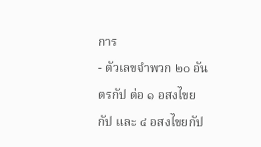การ
- ตัวเลขจำพวก ๒๐ อันตรกัป ต่อ ๑ อสงไขยกัป และ ๔ อสงไขยกัป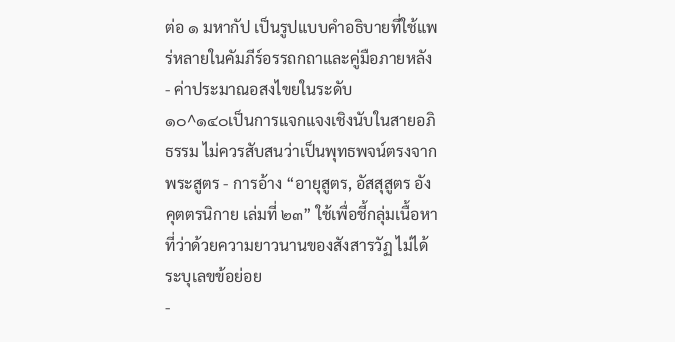ต่อ ๑ มหากัป เป็นรูปแบบคำอธิบายที่ใช้แพร่หลายในคัมภีร์อรรถกถาและคู่มือภายหลัง
- ค่าประมาณอสงไขยในระดับ
๑๐^๑๔๐เป็นการแจกแจงเชิงนับในสายอภิธรรม ไม่ควรสับสนว่าเป็นพุทธพจน์ตรงจากพระสูตร - การอ้าง “อายุสูตร, อัสสุสูตร อังคุตตรนิกาย เล่มที่ ๒๓” ใช้เพื่อชี้กลุ่มเนื้อหาที่ว่าด้วยความยาวนานของสังสารวัฏ ไม่ได้ระบุเลขข้อย่อย
-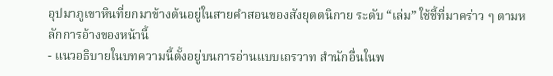อุปมาภูเขาหินที่ยกมาข้างต้นอยู่ในสายคำสอนของสังยุตตนิกาย ระดับ “เล่ม” ใช้ชี้ที่มาคร่าว ๆ ตามหลักการอ้างของหน้านี้
- แนวอธิบายในบทความนี้ตั้งอยู่บนการอ่านแบบเถรวาท สำนักอื่นในพ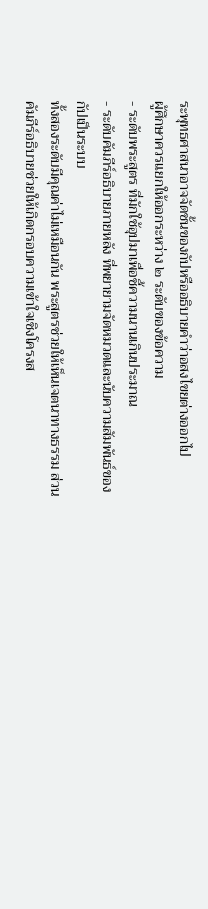ระพุทธศาสนาอาจจัดชั้นของกัปหรืออธิบายคำว่าอสงไขยต่างออกไป
ผู้ศึกษาควรแยกให้ออกระหว่าง ๒ ระดับของข้อความ
- ระดับพระสูตร ที่มักใช้อุปมาเพื่อชี้ความนานเกินประมาณ
- ระดับคัมภีร์อธิบายภายหลัง ที่พยายามจัดหมวดและนับความสัมพันธ์ของกัปเป็นระบบ
ทั้งสองระดับมีคุณค่าไม่เหมือนกัน พระสูตรช่วยให้เห็นเจตนาทางธรรม ส่วนคัมภีร์อธิบายช่วยให้เกิดกรอบความเข้าใจเชิงโครงส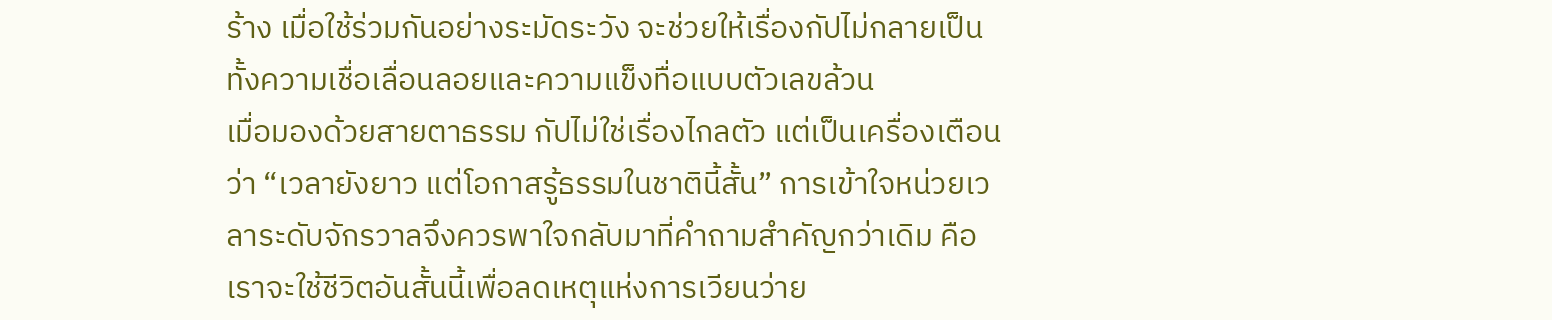ร้าง เมื่อใช้ร่วมกันอย่างระมัดระวัง จะช่วยให้เรื่องกัปไม่กลายเป็นทั้งความเชื่อเลื่อนลอยและความแข็งทื่อแบบตัวเลขล้วน
เมื่อมองด้วยสายตาธรรม กัปไม่ใช่เรื่องไกลตัว แต่เป็นเครื่องเตือนว่า “เวลายังยาว แต่โอกาสรู้ธรรมในชาตินี้สั้น” การเข้าใจหน่วยเวลาระดับจักรวาลจึงควรพาใจกลับมาที่คำถามสำคัญกว่าเดิม คือเราจะใช้ชีวิตอันสั้นนี้เพื่อลดเหตุแห่งการเวียนว่าย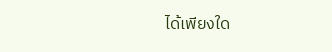ได้เพียงใด